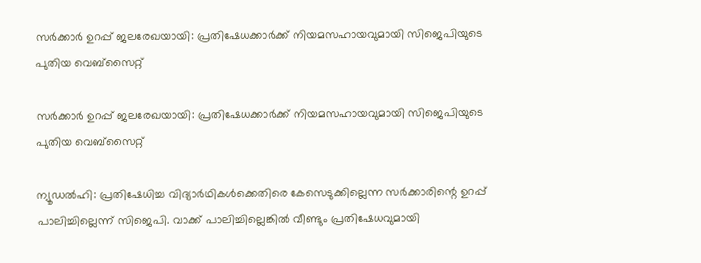സര്‍ക്കാര്‍ ഉറപ്പ് ജലരേഖയായി: പ്രതിഷേധക്കാര്‍ക്ക് നിയമസഹായവുമായി സിജെപിയുടെ പുതിയ വെബ്സൈറ്റ്

സര്‍ക്കാര്‍ ഉറപ്പ് ജലരേഖയായി: പ്രതിഷേധക്കാര്‍ക്ക് നിയമസഹായവുമായി സിജെപിയുടെ പുതിയ വെബ്സൈറ്റ്

ന്യൂഡല്‍ഹി: പ്രതിഷേധിച്ച വിദ്യാര്‍ഥികള്‍ക്കെതിരെ കേസെടുക്കില്ലെന്ന സര്‍ക്കാരിന്റെ ഉറപ്പ് പാലിച്ചില്ലെന്ന് സിജെപി. വാക്ക് പാലിച്ചില്ലെങ്കില്‍ വീണ്ടും പ്രതിഷേധവുമായി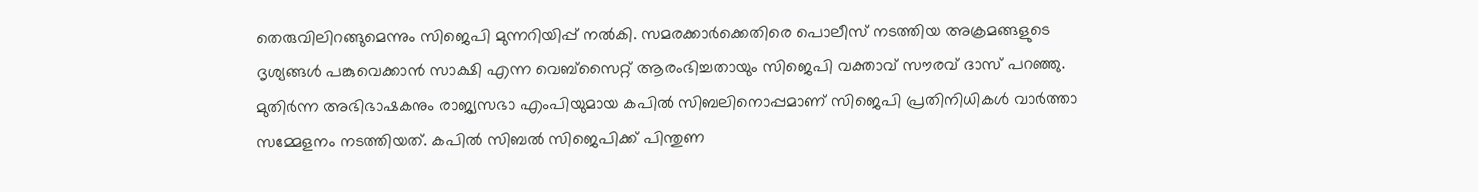തെരുവിലിറങ്ങുമെന്നും സിജെപി മുന്നറിയിപ്പ് നല്‍കി. സമരക്കാര്‍ക്കെതിരെ പൊലീസ് നടത്തിയ അക്രമങ്ങളുടെ ദൃശ്യങ്ങള്‍ പങ്കുവെക്കാന്‍ സാക്ഷി എന്ന വെബ്സൈറ്റ് ആരംഭിച്ചതായും സിജെപി വക്താവ് സൗരവ് ദാസ് പറഞ്ഞു. മുതിര്‍ന്ന അഭിഭാഷകനും രാജ്യസഭാ എംപിയുമായ കപില്‍ സിബലിനൊപ്പമാണ് സിജെപി പ്രതിനിധികള്‍ വാര്‍ത്താ സമ്മേളനം നടത്തിയത്. കപില്‍ സിബല്‍ സിജെപിക്ക് പിന്തുണ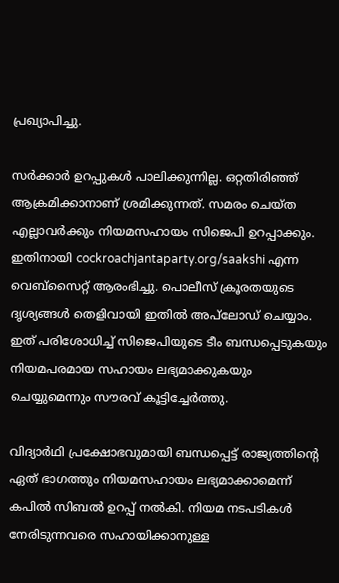പ്രഖ്യാപിച്ചു.

സര്‍ക്കാര്‍ ഉറപ്പുകള്‍ പാലിക്കുന്നില്ല. ഒറ്റതിരിഞ്ഞ് ആക്രമിക്കാനാണ് ശ്രമിക്കുന്നത്. സമരം ചെയ്ത എല്ലാവര്‍ക്കും നിയമസഹായം സിജെപി ഉറപ്പാക്കും. ഇതിനായി cockroachjantaparty.org/saakshi എന്ന വെബ്സൈറ്റ് ആരംഭിച്ചു. പൊലീസ് ക്രൂരതയുടെ ദൃശ്യങ്ങള്‍ തെളിവായി ഇതില്‍ അപ്‌ലോഡ് ചെയ്യാം. ഇത് പരിശോധിച്ച് സിജെപിയുടെ ടീം ബന്ധപ്പെടുകയും നിയമപരമായ സഹായം ലഭ്യമാക്കുകയും ചെയ്യുമെന്നും സൗരവ് കൂട്ടിച്ചേര്‍ത്തു.

വിദ്യാര്‍ഥി പ്രക്ഷോഭവുമായി ബന്ധപ്പെട്ട് രാജ്യത്തിന്റെ ഏത് ഭാഗത്തും നിയമസഹായം ലഭ്യമാക്കാമെന്ന് കപില്‍ സിബല്‍ ഉറപ്പ് നല്‍കി. നിയമ നടപടികള്‍ നേരിടുന്നവരെ സഹായിക്കാനുള്ള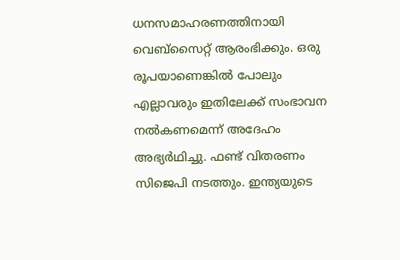ധനസമാഹരണത്തിനായി വെബ്സൈറ്റ് ആരംഭിക്കും. ഒരു രൂപയാണെങ്കില്‍ പോലും എല്ലാവരും ഇതിലേക്ക് സംഭാവന നല്‍കണമെന്ന് അദേഹം അഭ്യര്‍ഥിച്ചു. ഫണ്ട് വിതരണം സിജെപി നടത്തും. ഇന്ത്യയുടെ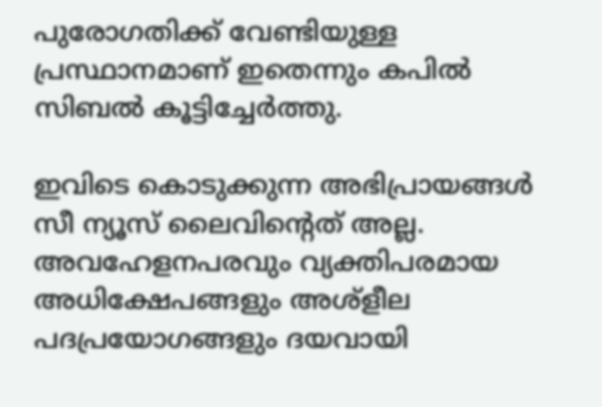പുരോഗതിക്ക് വേണ്ടിയുള്ള പ്രസ്ഥാനമാണ് ഇതെന്നും കപില്‍ സിബല്‍ കൂട്ടിച്ചേര്‍ത്തു.

ഇവിടെ കൊടുക്കുന്ന അഭിപ്രായങ്ങള്‍ സീ ന്യൂസ് ലൈവിന്റെത് അല്ല. അവഹേളനപരവും വ്യക്തിപരമായ അധിക്ഷേപങ്ങളും അശ്‌ളീല പദപ്രയോഗങ്ങളും ദയവായി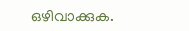ഒഴിവാക്കുക.